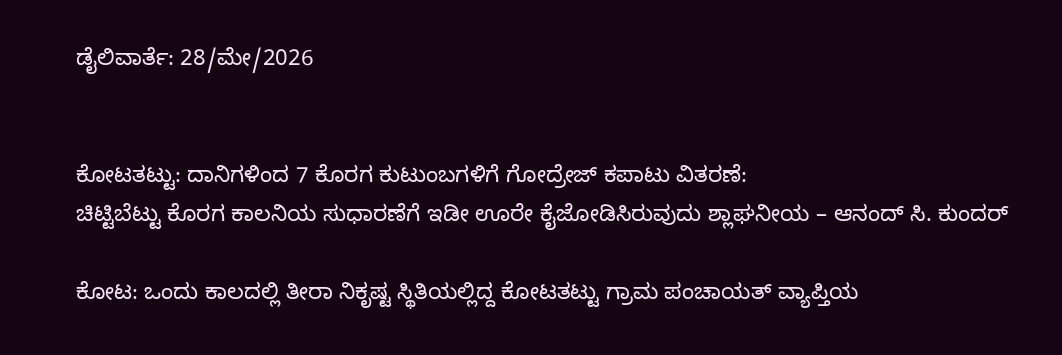ಡೈಲಿವಾರ್ತೆ: 28/ಮೇ/2026


ಕೋಟತಟ್ಟು: ದಾನಿಗಳಿಂದ 7 ಕೊರಗ ಕುಟುಂಬಗಳಿಗೆ ಗೋದ್ರೇಜ್ ಕಪಾಟು ವಿತರಣೆ:
ಚಿಟ್ಟಿಬೆಟ್ಟು ಕೊರಗ ಕಾಲನಿಯ ಸುಧಾರಣೆಗೆ ಇಡೀ ಊರೇ ಕೈಜೋಡಿಸಿರುವುದು ಶ್ಲಾಘನೀಯ – ಆನಂದ್ ಸಿ. ಕುಂದರ್

ಕೋಟ: ಒಂದು ಕಾಲದಲ್ಲಿ ತೀರಾ ನಿಕೃಷ್ಟ ಸ್ಥಿತಿಯಲ್ಲಿದ್ದ ಕೋಟತಟ್ಟು ಗ್ರಾಮ ಪಂಚಾಯತ್ ವ್ಯಾಪ್ತಿಯ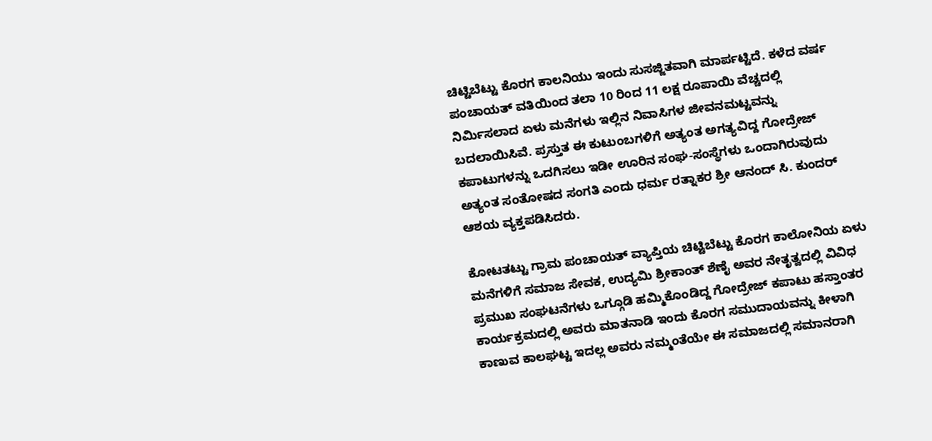ಚಿಟ್ಟಿಬೆಟ್ಟು ಕೊರಗ ಕಾಲನಿಯು ಇಂದು ಸುಸಜ್ಜಿತವಾಗಿ ಮಾರ್ಪಟ್ಟಿದೆ. ಕಳೆದ ವರ್ಷ ಪಂಚಾಯತ್ ವತಿಯಿಂದ ತಲಾ 10 ರಿಂದ 11 ಲಕ್ಷ ರೂಪಾಯಿ ವೆಚ್ಚದಲ್ಲಿ ನಿರ್ಮಿಸಲಾದ ಏಳು ಮನೆಗಳು ಇಲ್ಲಿನ ನಿವಾಸಿಗಳ ಜೀವನಮಟ್ಟವನ್ನು ಬದಲಾಯಿಸಿವೆ. ಪ್ರಸ್ತುತ ಈ ಕುಟುಂಬಗಳಿಗೆ ಅತ್ಯಂತ ಅಗತ್ಯವಿದ್ದ ಗೋದ್ರೇಜ್ ಕಪಾಟುಗಳನ್ನು ಒದಗಿಸಲು ಇಡೀ ಊರಿನ ಸಂಘ-ಸಂಸ್ಥೆಗಳು ಒಂದಾಗಿರುವುದು ಅತ್ಯಂತ ಸಂತೋಷದ ಸಂಗತಿ ಎಂದು ಧರ್ಮ ರತ್ನಾಕರ ಶ್ರೀ ಆನಂದ್ ಸಿ. ಕುಂದರ್ ಆಶಯ ವ್ಯಕ್ತಪಡಿಸಿದರು.

ಕೋಟತಟ್ಟು ಗ್ರಾಮ ಪಂಚಾಯತ್ ವ್ಯಾಪ್ತಿಯ ಚಿಟ್ಟಿಬೆಟ್ಟು ಕೊರಗ ಕಾಲೋನಿಯ ಏಳು ಮನೆಗಳಿಗೆ ಸಮಾಜ ಸೇವಕ, ಉದ್ಯಮಿ ಶ್ರೀಕಾಂತ್ ಶೆಣೈ ಅವರ ನೇತೃತ್ವದಲ್ಲಿ ವಿವಿಧ ಪ್ರಮುಖ ಸಂಘಟನೆಗಳು ಒಗ್ಗೂಡಿ ಹಮ್ಮಿಕೊಂಡಿದ್ದ ಗೋದ್ರೇಜ್ ಕಪಾಟು ಹಸ್ತಾಂತರ ಕಾರ್ಯಕ್ರಮದಲ್ಲಿ ಅವರು ಮಾತನಾಡಿ ಇಂದು ಕೊರಗ ಸಮುದಾಯವನ್ನು ಕೀಳಾಗಿ ಕಾಣುವ ಕಾಲಘಟ್ಟ ಇದಲ್ಲ ಅವರು ನಮ್ಮಂತೆಯೇ ಈ ಸಮಾಜದಲ್ಲಿ ಸಮಾನರಾಗಿ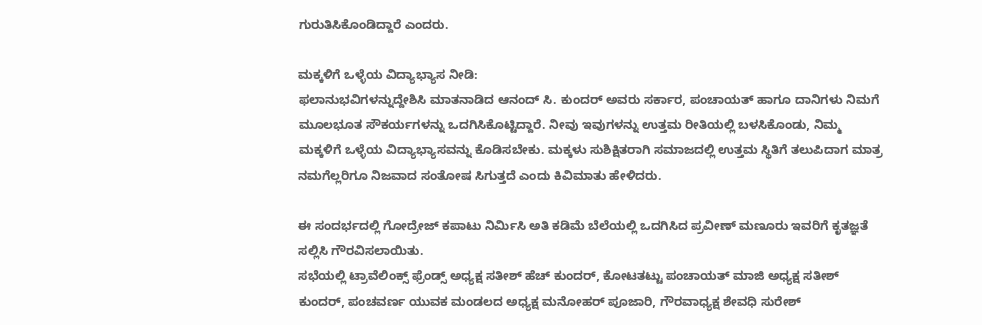ಗುರುತಿಸಿಕೊಂಡಿದ್ದಾರೆ ಎಂದರು.

ಮಕ್ಕಳಿಗೆ ಒಳ್ಳೆಯ ವಿದ್ಯಾಭ್ಯಾಸ ನೀಡಿ:
ಫಲಾನುಭವಿಗಳನ್ನುದ್ದೇಶಿಸಿ ಮಾತನಾಡಿದ ಆನಂದ್ ಸಿ. ಕುಂದರ್ ಅವರು ಸರ್ಕಾರ, ಪಂಚಾಯತ್ ಹಾಗೂ ದಾನಿಗಳು ನಿಮಗೆ ಮೂಲಭೂತ ಸೌಕರ್ಯಗಳನ್ನು ಒದಗಿಸಿಕೊಟ್ಟಿದ್ದಾರೆ. ನೀವು ಇವುಗಳನ್ನು ಉತ್ತಮ ರೀತಿಯಲ್ಲಿ ಬಳಸಿಕೊಂಡು, ನಿಮ್ಮ ಮಕ್ಕಳಿಗೆ ಒಳ್ಳೆಯ ವಿದ್ಯಾಭ್ಯಾಸವನ್ನು ಕೊಡಿಸಬೇಕು. ಮಕ್ಕಳು ಸುಶಿಕ್ಷಿತರಾಗಿ ಸಮಾಜದಲ್ಲಿ ಉತ್ತಮ ಸ್ಥಿತಿಗೆ ತಲುಪಿದಾಗ ಮಾತ್ರ ನಮಗೆಲ್ಲರಿಗೂ ನಿಜವಾದ ಸಂತೋಷ ಸಿಗುತ್ತದೆ ಎಂದು ಕಿವಿಮಾತು ಹೇಳಿದರು.

ಈ ಸಂದರ್ಭದಲ್ಲಿ ಗೋದ್ರೇಜ್ ಕಪಾಟು ನಿರ್ಮಿಸಿ ಅತಿ ಕಡಿಮೆ ಬೆಲೆಯಲ್ಲಿ ಒದಗಿಸಿದ ಪ್ರವೀಣ್ ಮಣೂರು ಇವರಿಗೆ ಕೃತಜ್ಞತೆ ಸಲ್ಲಿಸಿ ಗೌರವಿಸಲಾಯಿತು.
ಸಭೆಯಲ್ಲಿ ಟ್ರಾವೆಲಿಂಕ್ಸ್ ಫ್ರೆಂಡ್ಸ್ ಅಧ್ಯಕ್ಷ ಸತೀಶ್ ಹೆಚ್ ಕುಂದರ್, ಕೋಟತಟ್ಟು ಪಂಚಾಯತ್ ಮಾಜಿ ಅಧ್ಯಕ್ಷ ಸತೀಶ್ ಕುಂದರ್, ಪಂಚವರ್ಣ ಯುವಕ ಮಂಡಲದ ಅಧ್ಯಕ್ಷ ಮನೋಹರ್ ಪೂಜಾರಿ, ಗೌರವಾಧ್ಯಕ್ಷ ಶೇವಧಿ ಸುರೇಶ್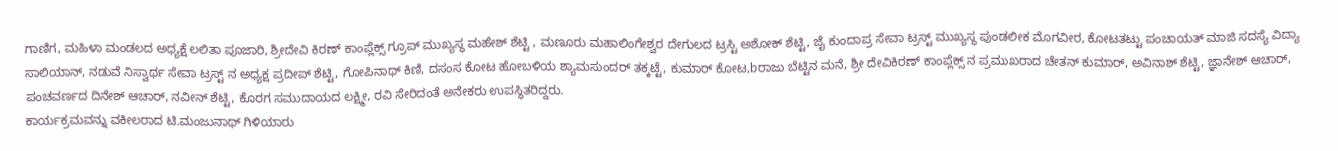ಗಾಣಿಗ, ಮಹಿಳಾ ಮಂಡಲದ ಅಧ್ಯಕ್ಷೆ ಲಲಿತಾ ಪೂಜಾರಿ, ಶ್ರೀದೇವಿ ಕಿರಣ್ ಕಾಂಪ್ಲೆಕ್ಸ್ ಗ್ರೂಪ್ ಮುಖ್ಯಸ್ಥ ಮಹೇಶ್ ಶೆಟ್ಟಿ , ಮಣೂರು ಮಹಾಲಿಂಗೇಶ್ವರ ದೇಗುಲದ ಟ್ರಸ್ಟಿ ಅಶೋಕ್ ಶೆಟ್ಟಿ, ಜೈ ಕುಂದಾಪ್ರ ಸೇವಾ ಟ್ರಸ್ಟ್ ಮುಖ್ಯಸ್ಥ ಪುಂಡಲೀಕ ಮೊಗವೀರ, ಕೋಟತಟ್ಟು ಪಂಚಾಯತ್ ಮಾಜಿ ಸದಸ್ಯೆ ವಿದ್ಯಾ ಸಾಲಿಯಾನ್, ನಡುವೆ ನಿಸ್ವಾರ್ಥ ಸೇವಾ ಟ್ರಸ್ಟ್ ನ ಅಧ್ಯಕ್ಷ ಪ್ರದೀಪ್ ಶೆಟ್ಟಿ, ಗೋಪಿನಾಥ್ ಕಿಣಿ, ದಸಂಸ ಕೋಟ ಹೋಬಳಿಯ ಶ್ಯಾಮಸುಂದರ್ ತಕ್ಕಟ್ಟೆ, ಕುಮಾರ್ ಕೋಟ,bರಾಜು ಬೆಟ್ಟಿನ ಮನೆ, ಶ್ರೀ ದೇವಿಕಿರಣ್ ಕಾಂಪ್ಲೆಕ್ಸ್ ನ ಪ್ರಮುಖರಾದ ಚೇತನ್ ಕುಮಾರ್, ಅವಿನಾಶ್ ಶೆಟ್ಟಿ, ಜ್ಞಾನೇಶ್ ಆಚಾರ್, ಪಂಚವರ್ಣದ ದಿನೇಶ್ ಆಚಾರ್, ನವೀನ್ ಶೆಟ್ಟಿ, ಕೊರಗ ಸಮುದಾಯದ ಲಕ್ಷ್ಮೀ, ರವಿ ಸೇರಿದಂತೆ ಅನೇಕರು ಉಪಸ್ಥಿತರಿದ್ದರು.
ಕಾರ್ಯಕ್ರಮವನ್ನು ವಕೀಲರಾದ ಟಿ.ಮಂಜುನಾಥ್ ಗಿಳಿಯಾರು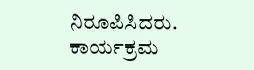ನಿರೂಪಿಸಿದರು. ಕಾರ್ಯಕ್ರಮ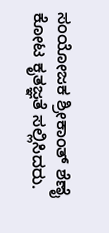ಸಂಯೋಜಕ ಶ್ರೀಕಾಂತ್ ಶೆಣೈ ಕೋಟ ಕೃತಜ್ಞತೆ ಸಲ್ಲಿಸಿದರು.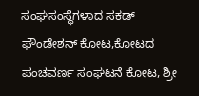ಸಂಘಸಂಸ್ಥೆಗಳಾದ ಸಕಡ್ ಫೌಂಡೇಶನ್ ಕೋಟ,ಕೋಟದ ಪಂಚವರ್ಣ ಸಂಘಟನೆ ಕೋಟ, ಶ್ರೀ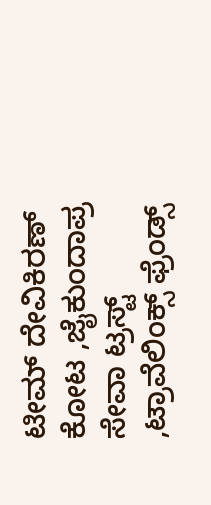ಟೀಮ್ ದೇವಿಕಿರಣ್ ಕೋಟ ,ಜೈಕುಂದಾಪ್ರ ಸೇವಾ ಟ್ರಸ್ಟ್ ,ಟ್ರಾವೆಲಿಂಕ್ಸ್ ಫ್ರೆಂಡ್ಸ್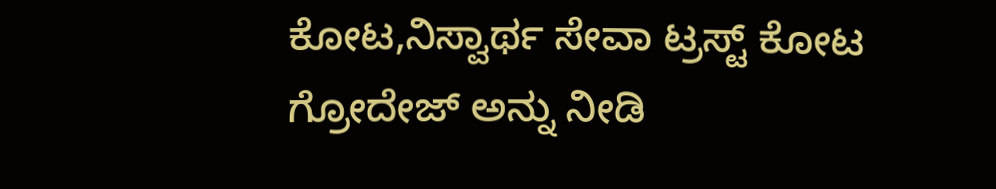ಕೋಟ,ನಿಸ್ವಾರ್ಥ ಸೇವಾ ಟ್ರಸ್ಟ್ ಕೋಟ ಗ್ರೋದೇಜ್ ಅನ್ನು ನೀಡಿ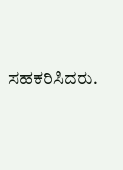ಸಹಕರಿಸಿದರು.